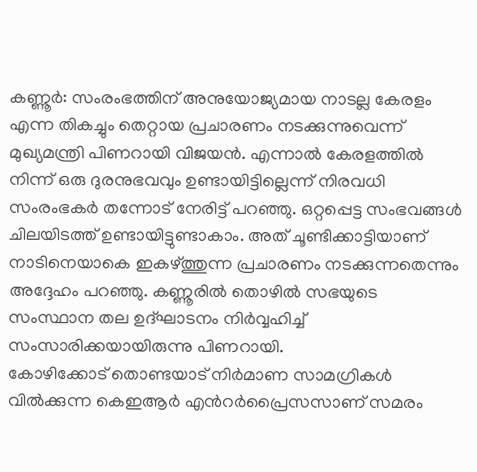കണ്ണൂർ: സംരംഭത്തിന് അനുയോജ്യമായ നാടല്ല കേരളം എന്ന തികച്ചും തെറ്റായ പ്രചാരണം നടക്കുന്നുവെന്ന് മുഖ്യമന്ത്രി പിണറായി വിജയൻ. എന്നാൽ കേരളത്തിൽ നിന്ന് ഒരു ദുരനുഭവവും ഉണ്ടായിട്ടില്ലെന്ന് നിരവധി സംരംഭകർ തന്നോട് നേരിട്ട് പറഞ്ഞു. ഒറ്റപ്പെട്ട സംഭവങ്ങൾ ചിലയിടത്ത് ഉണ്ടായിട്ടുണ്ടാകാം. അത് ചൂണ്ടിക്കാട്ടിയാണ് നാടിനെയാകെ ഇകഴ്ത്തുന്ന പ്രചാരണം നടക്കുന്നതെന്നും അദ്ദേഹം പറഞ്ഞു. കണ്ണൂരിൽ തൊഴിൽ സഭയുടെ സംസ്ഥാന തല ഉദ്ഘാടനം നിർവ്വഹിച്ച് സംസാരിക്കയായിരുന്നു പിണറായി.
കോഴിക്കോട് തൊണ്ടയാട് നിർമാണ സാമഗ്രികൾ വിൽക്കുന്ന കെഇആർ എൻറർപ്രൈസസാണ് സമരം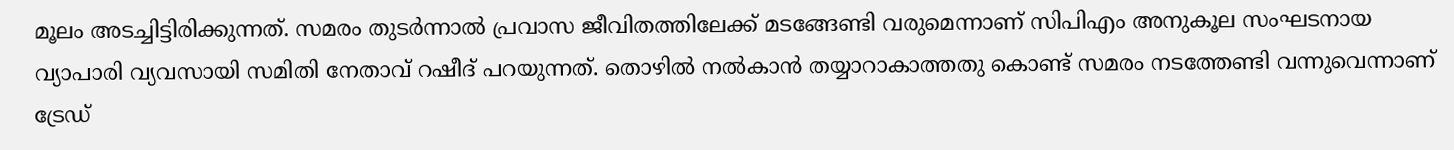മൂലം അടച്ചിട്ടിരിക്കുന്നത്. സമരം തുടർന്നാൽ പ്രവാസ ജീവിതത്തിലേക്ക് മടങ്ങേണ്ടി വരുമെന്നാണ് സിപിഎം അനുകൂല സംഘടനായ വ്യാപാരി വ്യവസായി സമിതി നേതാവ് റഷീദ് പറയുന്നത്. തൊഴിൽ നൽകാൻ തയ്യാറാകാത്തതു കൊണ്ട് സമരം നടത്തേണ്ടി വന്നുവെന്നാണ് ട്രേഡ്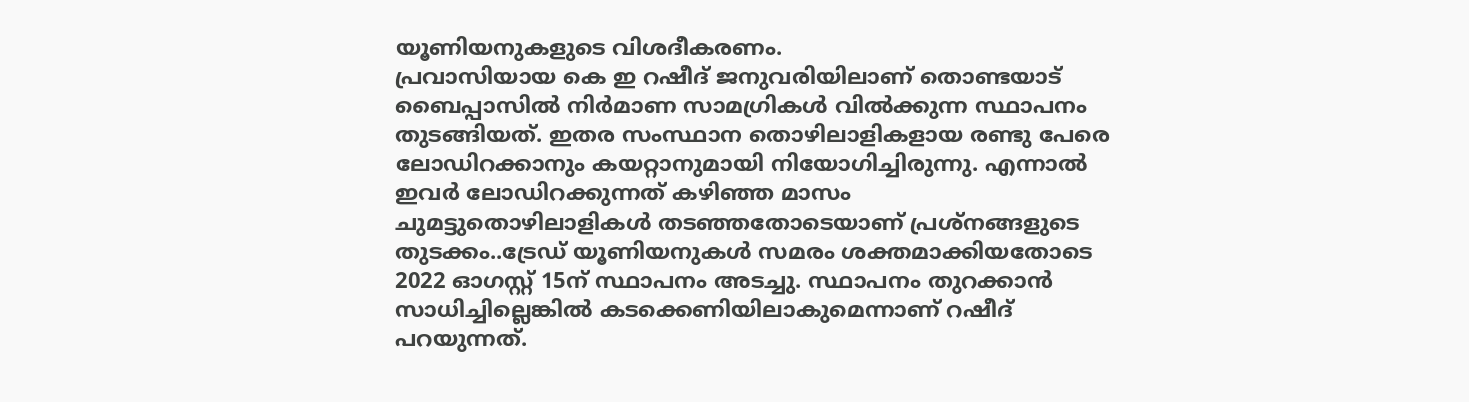യൂണിയനുകളുടെ വിശദീകരണം.
പ്രവാസിയായ കെ ഇ റഷീദ് ജനുവരിയിലാണ് തൊണ്ടയാട് ബൈപ്പാസിൽ നിർമാണ സാമഗ്രികൾ വിൽക്കുന്ന സ്ഥാപനം തുടങ്ങിയത്. ഇതര സംസ്ഥാന തൊഴിലാളികളായ രണ്ടു പേരെ ലോഡിറക്കാനും കയറ്റാനുമായി നിയോഗിച്ചിരുന്നു. എന്നാൽ ഇവർ ലോഡിറക്കുന്നത് കഴിഞ്ഞ മാസം ചുമട്ടുതൊഴിലാളികൾ തടഞ്ഞതോടെയാണ് പ്രശ്നങ്ങളുടെ തുടക്കം..ട്രേഡ് യൂണിയനുകൾ സമരം ശക്തമാക്കിയതോടെ 2022 ഓഗസ്റ്റ് 15ന് സ്ഥാപനം അടച്ചു. സ്ഥാപനം തുറക്കാൻ സാധിച്ചില്ലെങ്കിൽ കടക്കെണിയിലാകുമെന്നാണ് റഷീദ് പറയുന്നത്.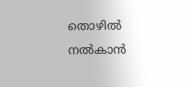തൊഴിൽ നൽകാൻ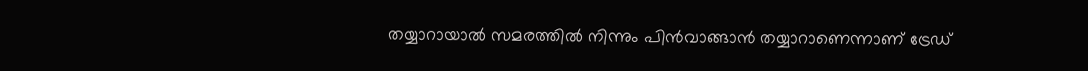തയ്യാറായാൽ സമരത്തിൽ നിന്നും പിൻവാങ്ങാൻ തയ്യാറാണെന്നാണ് ട്രേഡ്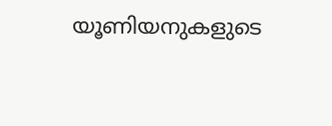യൂണിയനുകളുടെ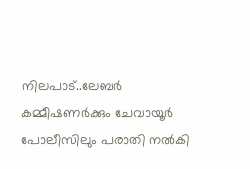നിലപാട്..ലേബർ കമ്മീഷണർക്കും ചേവായൂർ പോലീസിലും പരാതി നൽകി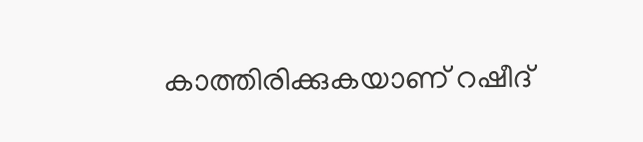കാത്തിരിക്കുകയാണ് റഷീദ്